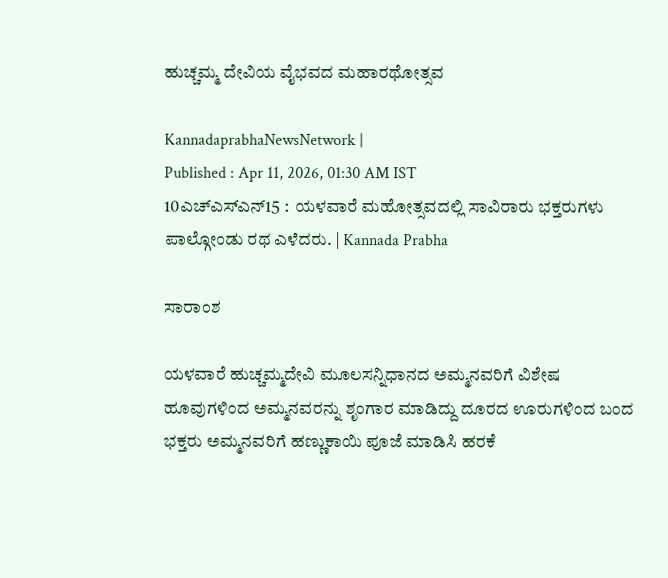ಹುಚ್ಚಮ್ಮ ದೇವಿಯ ವೈಭವದ ಮಹಾರಥೋತ್ಸವ

KannadaprabhaNewsNetwork |
Published : Apr 11, 2026, 01:30 AM IST
10ಎಚ್ಎಸ್ಎನ್15 :  ಯಳವಾರೆ ಮಹೋತ್ಸವದಲ್ಲಿ ಸಾವಿರಾರು ಭಕ್ತರುಗಳು ಪಾಲ್ಗೋಂಡು ರಥ ಎಳೆದರು. | Kannada Prabha

ಸಾರಾಂಶ

ಯಳವಾರೆ ಹುಚ್ಚಮ್ಮದೇವಿ ಮೂಲಸನ್ನಿಧಾನದ ಅಮ್ಮನವರಿಗೆ ವಿಶೇಷ ಹೂವುಗಳಿಂದ ಅಮ್ಮನವರನ್ನು ಶೃಂಗಾರ ಮಾಡಿದ್ದು ದೂರದ ಊರುಗಳಿಂದ ಬಂದ ಭಕ್ತರು ಅಮ್ಮನವರಿಗೆ ಹಣ್ಣುಕಾಯಿ ಪೂಜೆ ಮಾಡಿಸಿ ಹರಕೆ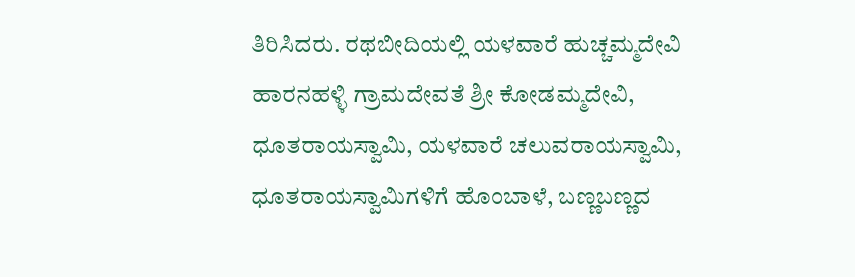ತಿರಿಸಿದರು. ರಥಬೀದಿಯಲ್ಲಿ ಯಳವಾರೆ ಹುಚ್ಚಮ್ಮದೇವಿ ಹಾರನಹಳ್ಳಿ ಗ್ರಾಮದೇವತೆ ಶ್ರೀ ಕೋಡಮ್ಮದೇವಿ, ಧೂತರಾಯಸ್ವಾಮಿ, ಯಳವಾರೆ ಚಲುವರಾಯಸ್ವಾಮಿ, ಧೂತರಾಯಸ್ವಾಮಿಗಳಿಗೆ ಹೊಂಬಾಳೆ, ಬಣ್ಣಬಣ್ಣದ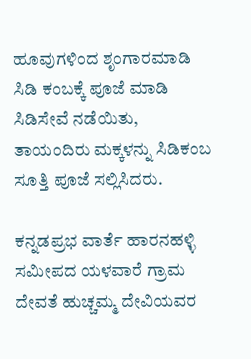ಹೂವುಗಳಿಂದ ಶೃಂಗಾರಮಾಡಿ ಸಿಡಿ ಕಂಬಕ್ಕೆ ಪೂಜೆ ಮಾಡಿ ಸಿಡಿಸೇವೆ ನಡೆಯಿತು, ತಾಯಂದಿರು ಮಕ್ಕಳನ್ನು ಸಿಡಿಕಂಬ ಸೂತ್ತಿ ಪೂಜೆ ಸಲ್ಲಿಸಿದರು.

ಕನ್ನಡಪ್ರಭ ವಾರ್ತೆ ಹಾರನಹಳ್ಳಿ ಸಮೀಪದ ಯಳವಾರೆ ಗ್ರಾಮ ದೇವತೆ ಹುಚ್ಚಮ್ಮ ದೇವಿಯವರ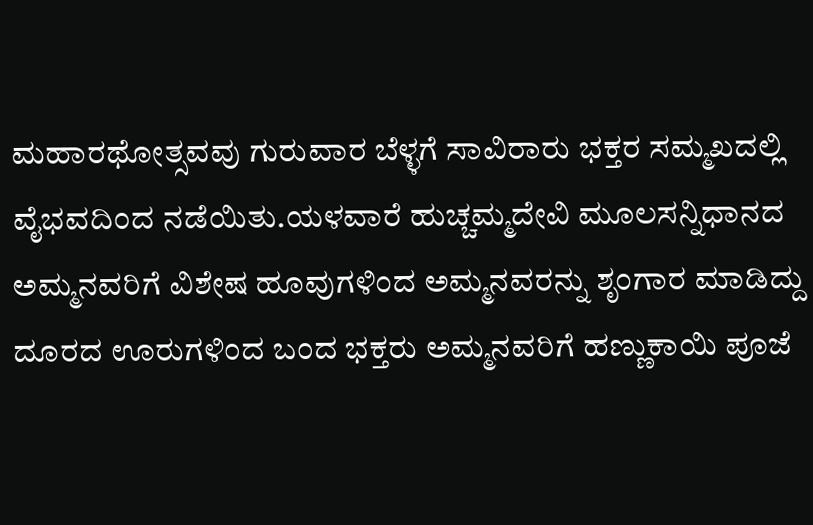ಮಹಾರಥೋತ್ಸವವು ಗುರುವಾರ ಬೆಳ್ಳಗೆ ಸಾವಿರಾರು ಭಕ್ತರ ಸಮ್ಮಖದಲ್ಲಿ ವೈಭವದಿಂದ ನಡೆಯಿತು.ಯಳವಾರೆ ಹುಚ್ಚಮ್ಮದೇವಿ ಮೂಲಸನ್ನಿಧಾನದ ಅಮ್ಮನವರಿಗೆ ವಿಶೇಷ ಹೂವುಗಳಿಂದ ಅಮ್ಮನವರನ್ನು ಶೃಂಗಾರ ಮಾಡಿದ್ದು ದೂರದ ಊರುಗಳಿಂದ ಬಂದ ಭಕ್ತರು ಅಮ್ಮನವರಿಗೆ ಹಣ್ಣುಕಾಯಿ ಪೂಜೆ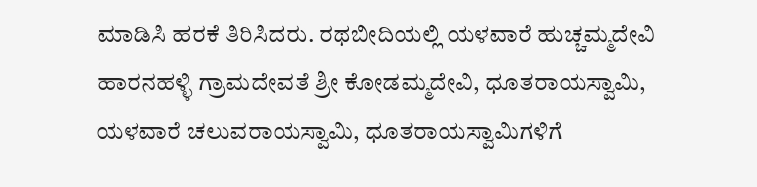ಮಾಡಿಸಿ ಹರಕೆ ತಿರಿಸಿದರು. ರಥಬೀದಿಯಲ್ಲಿ ಯಳವಾರೆ ಹುಚ್ಚಮ್ಮದೇವಿ ಹಾರನಹಳ್ಳಿ ಗ್ರಾಮದೇವತೆ ಶ್ರೀ ಕೋಡಮ್ಮದೇವಿ, ಧೂತರಾಯಸ್ವಾಮಿ, ಯಳವಾರೆ ಚಲುವರಾಯಸ್ವಾಮಿ, ಧೂತರಾಯಸ್ವಾಮಿಗಳಿಗೆ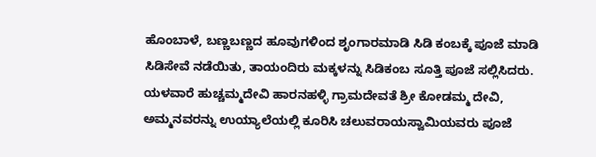ಹೊಂಬಾಳೆ, ಬಣ್ಣಬಣ್ಣದ ಹೂವುಗಳಿಂದ ಶೃಂಗಾರಮಾಡಿ ಸಿಡಿ ಕಂಬಕ್ಕೆ ಪೂಜೆ ಮಾಡಿ ಸಿಡಿಸೇವೆ ನಡೆಯಿತು, ತಾಯಂದಿರು ಮಕ್ಕಳನ್ನು ಸಿಡಿಕಂಬ ಸೂತ್ತಿ ಪೂಜೆ ಸಲ್ಲಿಸಿದರು. ಯಳವಾರೆ ಹುಚ್ಚಮ್ಮದೇವಿ ಹಾರನಹಳ್ಳಿ ಗ್ರಾಮದೇವತೆ ಶ್ರೀ ಕೋಡಮ್ಮ ದೇವಿ, ಅಮ್ಮನವರನ್ನು ಉಯ್ಯಾಲೆಯಲ್ಲಿ ಕೂರಿಸಿ ಚಲುವರಾಯಸ್ವಾಮಿಯವರು ಪೂಜೆ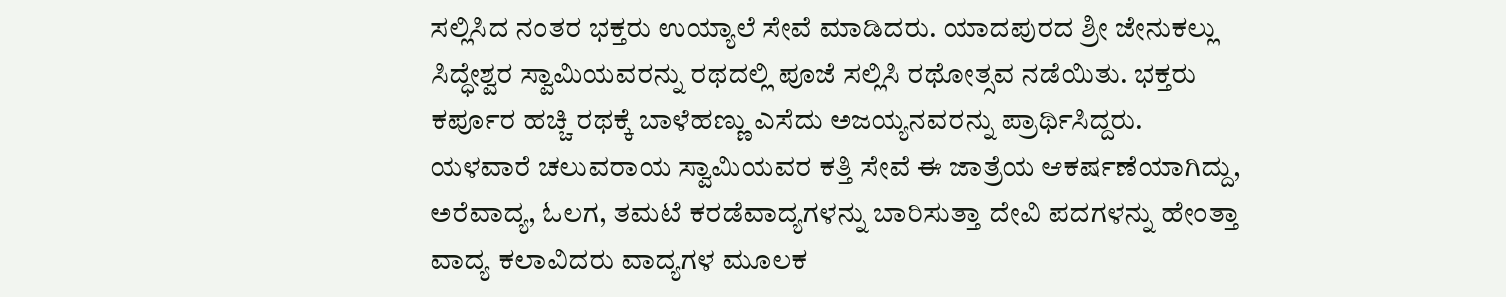ಸಲ್ಲಿಸಿದ ನಂತರ ಭಕ್ತರು ಉಯ್ಯಾಲೆ ಸೇವೆ ಮಾಡಿದರು. ಯಾದಪುರದ ಶ್ರೀ ಜೇನುಕಲ್ಲು ಸಿದ್ಧೇಶ್ವರ ಸ್ವಾಮಿಯವರನ್ನು ರಥದಲ್ಲಿ ಪೂಜೆ ಸಲ್ಲಿಸಿ ರಥೋತ್ಸವ ನಡೆಯಿತು. ಭಕ್ತರು ಕರ್ಪೂರ ಹಚ್ಚಿ ರಥಕ್ಕೆ ಬಾಳೆಹಣ್ಣು ಎಸೆದು ಅಜಯ್ಯನವರನ್ನು ಪ್ರಾರ್ಥಿಸಿದ್ದರು. ಯಳವಾರೆ ಚಲುವರಾಯ ಸ್ವಾಮಿಯವರ ಕತ್ತಿ ಸೇವೆ ಈ ಜಾತ್ರೆಯ ಆಕರ್ಷಣೆಯಾಗಿದ್ದು, ಅರೆವಾದ್ಯ, ಓಲಗ, ತಮಟೆ ಕರಡೆವಾದ್ಯಗಳನ್ನು ಬಾರಿಸುತ್ತಾ ದೇವಿ ಪದಗಳನ್ನು ಹೇಂತ್ತಾ ವಾದ್ಯ ಕಲಾವಿದರು ವಾದ್ಯಗಳ ಮೂಲಕ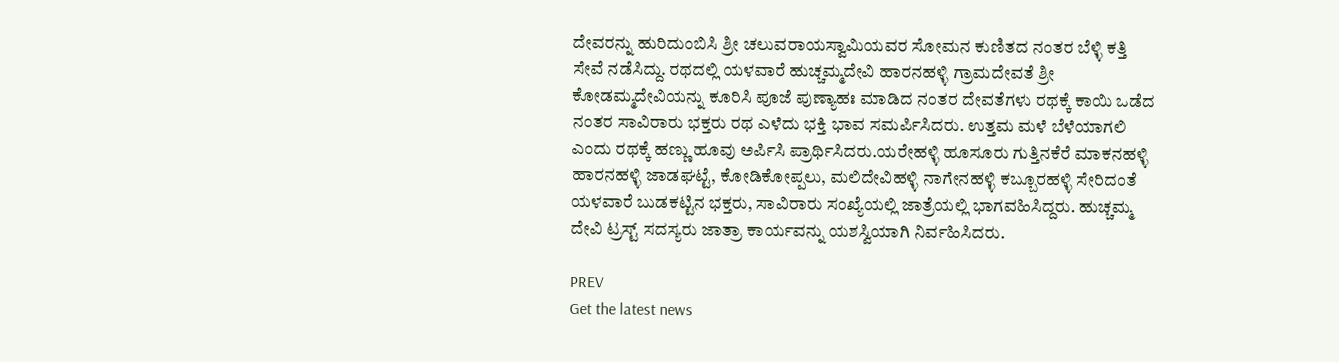ದೇವರನ್ನು ಹುರಿದುಂಬಿಸಿ ಶ್ರೀ ಚಲುವರಾಯಸ್ವಾಮಿಯವರ ಸೋಮನ ಕುಣಿತದ ನಂತರ ಬೆಳ್ಳಿ ಕತ್ತಿ ಸೇವೆ ನಡೆಸಿದ್ದು. ರಥದಲ್ಲಿ ಯಳವಾರೆ ಹುಚ್ಚಮ್ಮದೇವಿ ಹಾರನಹಳ್ಳಿ ಗ್ರಾಮದೇವತೆ ಶ್ರೀ ಕೋಡಮ್ಮದೇವಿಯನ್ನು ಕೂರಿಸಿ ಪೂಜೆ ಪುಣ್ಯಾಹಃ ಮಾಡಿದ ನಂತರ ದೇವತೆಗಳು ರಥಕ್ಕೆ ಕಾಯಿ ಒಡೆದ ನಂತರ ಸಾವಿರಾರು ಭಕ್ತರು ರಥ ಎಳೆದು ಭಕ್ತಿ ಭಾವ ಸಮರ್ಪಿಸಿದರು. ಉತ್ತಮ ಮಳೆ ಬೆಳೆಯಾಗಲಿ ಎಂದು ರಥಕ್ಕೆ ಹಣ್ಣು ಹೂವು ಅರ್ಪಿಸಿ ಪ್ರಾರ್ಥಿಸಿದರು.ಯರೇಹಳ್ಳಿ ಹೂಸೂರು ಗುತ್ತಿನಕೆರೆ ಮಾಕನಹಳ್ಳಿ ಹಾರನಹಳ್ಳಿ ಜಾಡಘಟ್ಟೆ, ಕೋಡಿಕೋಪ್ಪಲು, ಮಲಿದೇವಿಹಳ್ಳಿ ನಾಗೇನಹಳ್ಳಿ ಕಬ್ಬೂರಹಳ್ಳಿ ಸೇರಿದಂತೆ ಯಳವಾರೆ ಬುಡಕಟ್ಟಿನ ಭಕ್ತರು, ಸಾವಿರಾರು ಸಂಖ್ಯೆಯಲ್ಲಿ ಜಾತ್ರೆಯಲ್ಲಿ ಭಾಗವಹಿಸಿದ್ದರು. ಹುಚ್ಚಮ್ಮ ದೇವಿ ಟ್ರಸ್ಟ್ ಸದಸ್ಯರು ಜಾತ್ರಾ ಕಾರ್ಯವನ್ನು ಯಶಸ್ವಿಯಾಗಿ ನಿರ್ವಹಿಸಿದರು.

PREV
Get the latest news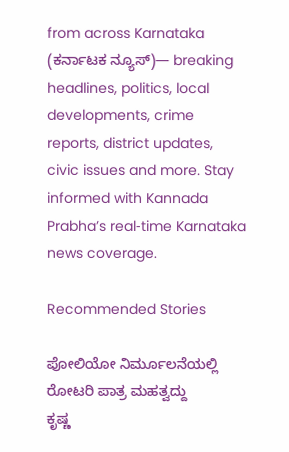from across Karnataka (ಕರ್ನಾಟಕ ನ್ಯೂಸ್)— breaking headlines, politics, local developments, crime reports, district updates, civic issues and more. Stay informed with Kannada Prabha’s real‑time Karnataka news coverage.

Recommended Stories

ಪೋಲಿಯೋ ನಿರ್ಮೂಲನೆಯಲ್ಲಿ ರೋಟರಿ ಪಾತ್ರ ಮಹತ್ವದ್ದು
ಕೃಷ್ಣ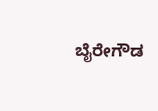ಬೈರೇಗೌಡ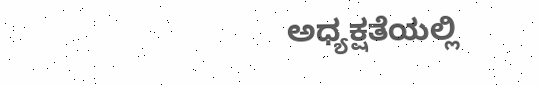ಅಧ್ಯಕ್ಷತೆಯಲ್ಲಿ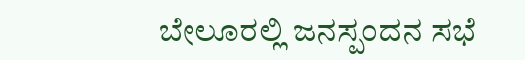ಬೇಲೂರಲ್ಲಿ ಜನಸ್ಪಂದನ ಸಭೆ